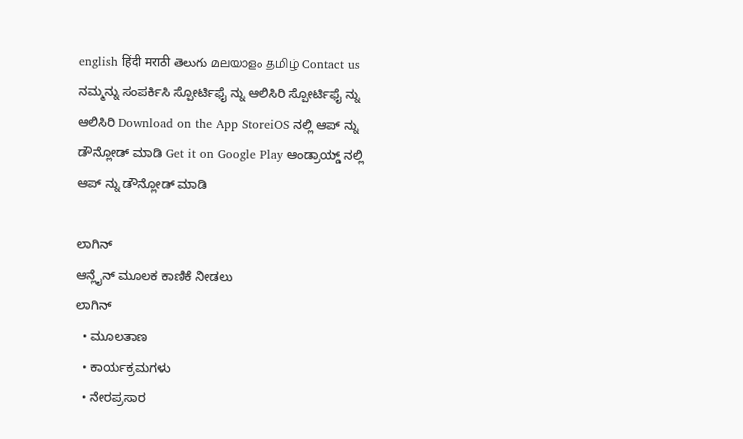english हिंदी मराठी తెలుగు മലയാളം தமிழ் Contact us ನಮ್ಮನ್ನು ಸಂಪರ್ಕಿಸಿ ಸ್ಪೋರ್ಟಿಫೈ ನ್ನು ಆಲಿಸಿರಿ ಸ್ಪೋರ್ಟಿಫೈ ನ್ನು ಆಲಿಸಿರಿ Download on the App StoreiOS ನಲ್ಲಿ ಆಪ್ ನ್ನು ಡೌನ್ಲೋಡ್ ಮಾಡಿ Get it on Google Play ಆಂಡ್ರಾಯ್ಡ್ ನಲ್ಲಿ ಆಪ್ ನ್ನು ಡೌನ್ಲೋಡ್ ಮಾಡಿ

ಲಾಗಿನ್
ಆನ್ಲೈನ್ ಮೂಲಕ ಕಾಣಿಕೆ ನೀಡಲು
ಲಾಗಿನ್
  • ಮೂಲತಾಣ
  • ಕಾರ್ಯಕ್ರಮಗಳು
  • ನೇರಪ್ರಸಾರ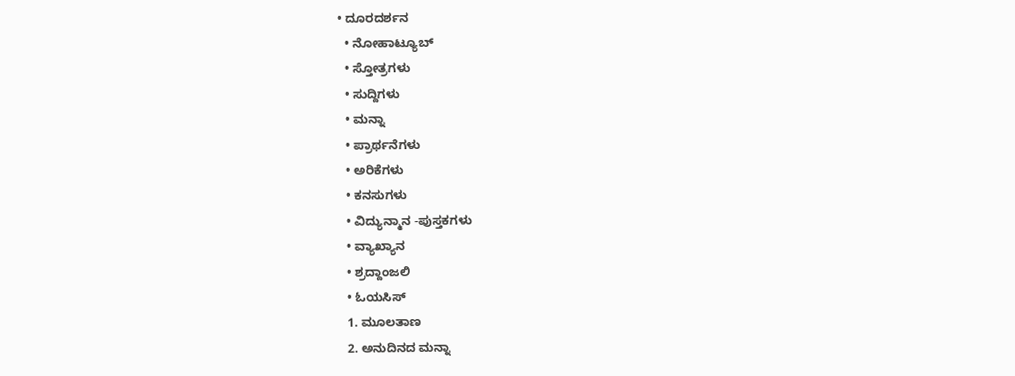• ದೂರದರ್ಶನ
  • ನೋಹಾಟ್ಯೂಬ್
  • ಸ್ತೋತ್ರಗಳು
  • ಸುದ್ದಿಗಳು
  • ಮನ್ನಾ
  • ಪ್ರಾರ್ಥನೆಗಳು
  • ಅರಿಕೆಗಳು
  • ಕನಸುಗಳು
  • ವಿದ್ಯುನ್ಮಾನ -ಪುಸ್ತಕಗಳು
  • ವ್ಯಾಖ್ಯಾನ
  • ಶ್ರದ್ದಾಂಜಲಿ
  • ಓಯಸಿಸ್
  1. ಮೂಲತಾಣ
  2. ಅನುದಿನದ ಮನ್ನಾ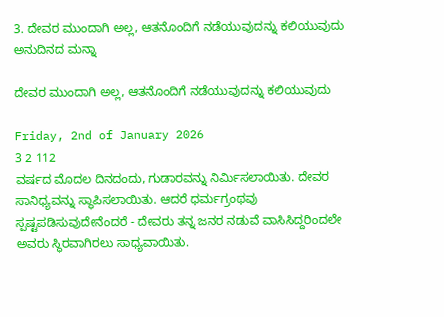3. ದೇವರ ಮುಂದಾಗಿ ಅಲ್ಲ, ಆತನೊಂದಿಗೆ ನಡೆಯುವುದನ್ನು ಕಲಿಯುವುದು
ಅನುದಿನದ ಮನ್ನಾ

ದೇವರ ಮುಂದಾಗಿ ಅಲ್ಲ, ಆತನೊಂದಿಗೆ ನಡೆಯುವುದನ್ನು ಕಲಿಯುವುದು

Friday, 2nd of January 2026
3 2 112
ವರ್ಷದ ಮೊದಲ ದಿನದಂದು, ಗುಡಾರವನ್ನು ನಿರ್ಮಿಸಲಾಯಿತು. ದೇವರ ಸಾನಿಧ್ಯವನ್ನು ಸ್ಥಾಪಿಸಲಾಯಿತು. ಆದರೆ ಧರ್ಮಗ್ರಂಥವು ಸ್ಪಷ್ಟಪಡಿಸುವುದೇನೆಂದರೆ - ದೇವರು ತನ್ನ ಜನರ ನಡುವೆ ವಾಸಿಸಿದ್ದರಿಂದಲೇ ಅವರು ಸ್ಥಿರವಾಗಿರಲು ಸಾಧ್ಯವಾಯಿತು.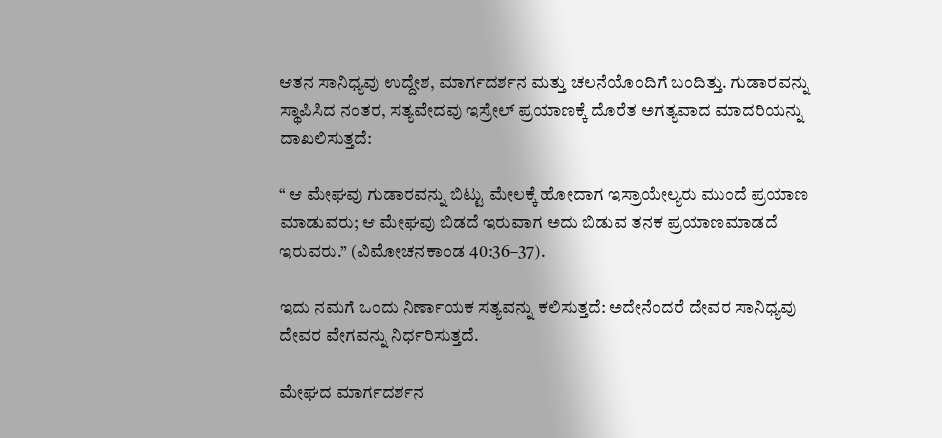ಆತನ ಸಾನಿಧ್ಯವು ಉದ್ದೇಶ, ಮಾರ್ಗದರ್ಶನ ಮತ್ತು ಚಲನೆಯೊಂದಿಗೆ ಬಂದಿತ್ತು. ಗುಡಾರವನ್ನು ಸ್ಥಾಪಿಸಿದ ನಂತರ, ಸತ್ಯವೇದವು ಇಸ್ರೇಲ್ ಪ್ರಯಾಣಕ್ಕೆ ದೊರೆತ ಅಗತ್ಯವಾದ ಮಾದರಿಯನ್ನು ದಾಖಲಿಸುತ್ತದೆ:

“ ಆ ಮೇಘವು ಗುಡಾರವನ್ನು ಬಿಟ್ಟು ಮೇಲಕ್ಕೆ ಹೋದಾಗ ಇಸ್ರಾಯೇಲ್ಯರು ಮುಂದೆ ಪ್ರಯಾಣ ಮಾಡುವರು; ಆ ಮೇಘವು ಬಿಡದೆ ಇರುವಾಗ ಅದು ಬಿಡುವ ತನಕ ಪ್ರಯಾಣಮಾಡದೆ ಇರುವರು.” (ವಿಮೋಚನಕಾಂಡ 40:36–37).

ಇದು ನಮಗೆ ಒಂದು ನಿರ್ಣಾಯಕ ಸತ್ಯವನ್ನು ಕಲಿಸುತ್ತದೆ: ಅದೇನೆಂದರೆ ದೇವರ ಸಾನಿಧ್ಯವು ದೇವರ ವೇಗವನ್ನು ನಿರ್ಧರಿಸುತ್ತದೆ.

ಮೇಘದ ಮಾರ್ಗದರ್ಶನ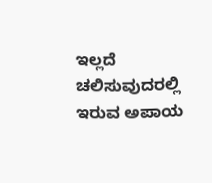ಇಲ್ಲದೆ ಚಲಿಸುವುದರಲ್ಲಿ ಇರುವ ಅಪಾಯ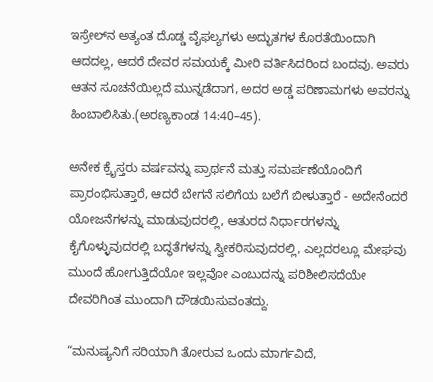ಇಸ್ರೇಲ್‌ನ ಅತ್ಯಂತ ದೊಡ್ಡ ವೈಫಲ್ಯಗಳು ಅದ್ಭುತಗಳ ಕೊರತೆಯಿಂದಾಗಿ ಆದದಲ್ಲ, ಆದರೆ ದೇವರ ಸಮಯಕ್ಕೆ ಮೀರಿ ವರ್ತಿಸಿದರಿಂದ ಬಂದವು. ಅವರು ಆತನ ಸೂಚನೆಯಿಲ್ಲದೆ ಮುನ್ನಡೆದಾಗ, ಅದರ ಅಡ್ಡ ಪರಿಣಾಮಗಳು ಅವರನ್ನು ಹಿಂಬಾಲಿಸಿತು.(ಅರಣ್ಯಕಾಂಡ 14:40–45).

ಅನೇಕ ಕ್ರೈಸ್ತರು ವರ್ಷವನ್ನು ಪ್ರಾರ್ಥನೆ ಮತ್ತು ಸಮರ್ಪಣೆಯೊಂದಿಗೆ ಪ್ರಾರಂಭಿಸುತ್ತಾರೆ, ಆದರೆ ಬೇಗನೆ ಸಲಿಗೆಯ ಬಲೆಗೆ ಬೀಳುತ್ತಾರೆ - ಅದೇನೆಂದರೆ ಯೋಜನೆಗಳನ್ನು ಮಾಡುವುದರಲ್ಲಿ, ಆತುರದ ನಿರ್ಧಾರಗಳನ್ನು ಕೈಗೊಳ್ಳುವುದರಲ್ಲಿ ಬದ್ಧತೆಗಳನ್ನು ಸ್ವೀಕರಿಸುವುದರಲ್ಲಿ, ಎಲ್ಲದರಲ್ಲೂ ಮೇಘವು ಮುಂದೆ ಹೋಗುತ್ತಿದೆಯೋ ಇಲ್ಲವೋ ಎಂಬುದನ್ನು ಪರಿಶೀಲಿಸದೆಯೇ ದೇವರಿಗಿಂತ ಮುಂದಾಗಿ ದೌಡಯಿಸುವಂತದ್ದು.

“ಮನುಷ್ಯನಿಗೆ ಸರಿಯಾಗಿ ತೋರುವ ಒಂದು ಮಾರ್ಗವಿದೆ,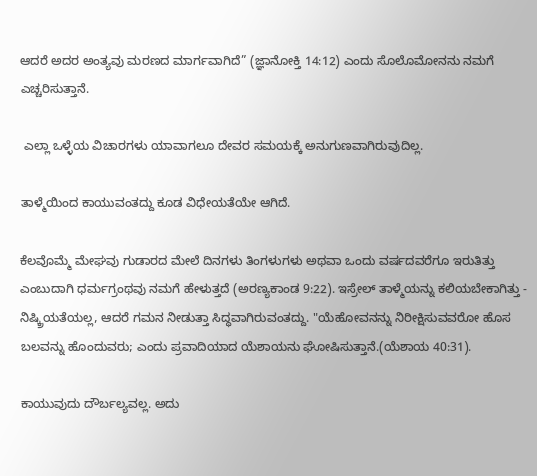ಆದರೆ ಅದರ ಅಂತ್ಯವು ಮರಣದ ಮಾರ್ಗವಾಗಿದೆ” (ಜ್ಞಾನೋಕ್ತಿ 14:12) ಎಂದು ಸೊಲೊಮೋನನು ನಮಗೆ ಎಚ್ಚರಿಸುತ್ತಾನೆ.

 ಎಲ್ಲಾ ಒಳ್ಳೆಯ ವಿಚಾರಗಳು ಯಾವಾಗಲೂ ದೇವರ ಸಮಯಕ್ಕೆ ಅನುಗುಣವಾಗಿರುವುದಿಲ್ಲ.

ತಾಳ್ಮೆಯಿಂದ ಕಾಯುವಂತದ್ದು ಕೂಡ ವಿಧೇಯತೆಯೇ ಆಗಿದೆ.

ಕೆಲವೊಮ್ಮೆ ಮೇಘವು ಗುಡಾರದ ಮೇಲೆ ದಿನಗಳು ತಿಂಗಳುಗಳು ಅಥವಾ ಒಂದು ವರ್ಷದವರೆಗೂ ಇರುತಿತ್ತು ಎಂಬುದಾಗಿ ಧರ್ಮಗ್ರಂಥವು ನಮಗೆ ಹೇಳುತ್ತದೆ (ಅರಣ್ಯಕಾಂಡ 9:22). ಇಸ್ರೇಲ್ ತಾಳ್ಮೆಯನ್ನು ಕಲಿಯಬೇಕಾಗಿತ್ತು -  ನಿಷ್ಕ್ರಿಯತೆಯಲ್ಲ, ಆದರೆ ಗಮನ ನೀಡುತ್ತಾ ಸಿದ್ಧವಾಗಿರುವಂತದ್ದು. "ಯೆಹೋವನನ್ನು ನಿರೀಕ್ಷಿಸುವವರೋ ಹೊಸ ಬಲವನ್ನು ಹೊಂದುವರು; ಎಂದು ಪ್ರವಾದಿಯಾದ ಯೆಶಾಯನು ಘೋಷಿಸುತ್ತಾನೆ.(ಯೆಶಾಯ 40:31).

ಕಾಯುವುದು ದೌರ್ಬಲ್ಯವಲ್ಲ. ಅದು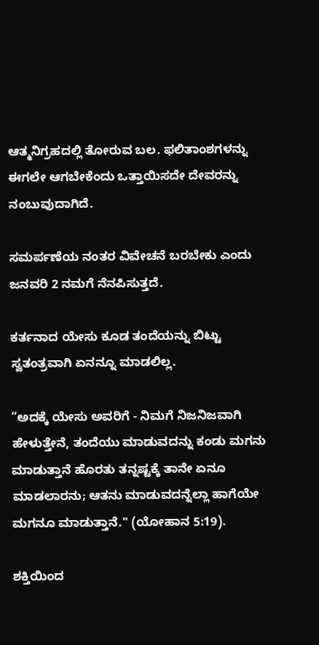ಆತ್ಮನಿಗ್ರಹದಲ್ಲಿ ತೋರುವ ಬಲ. ಫಲಿತಾಂಶಗಳನ್ನು ಈಗಲೇ ಆಗಬೇಕೆಂದು ಒತ್ತಾಯಿಸದೇ ದೇವರನ್ನು ನಂಬುವುದಾಗಿದೆ.

ಸಮರ್ಪಣೆಯ ನಂತರ ವಿವೇಚನೆ ಬರಬೇಕು ಎಂದು ಜನವರಿ 2 ನಮಗೆ ನೆನಪಿಸುತ್ತದೆ.

ಕರ್ತನಾದ ಯೇಸು ಕೂಡ ತಂದೆಯನ್ನು ಬಿಟ್ಟು ಸ್ವತಂತ್ರವಾಗಿ ಏನನ್ನೂ ಮಾಡಲಿಲ್ಲ.

“ಅದಕ್ಕೆ ಯೇಸು ಅವರಿಗೆ - ನಿಮಗೆ ನಿಜನಿಜವಾಗಿ ಹೇಳುತ್ತೇನೆ, ತಂದೆಯು ಮಾಡುವದನ್ನು ಕಂಡು ಮಗನು ಮಾಡುತ್ತಾನೆ ಹೊರತು ತನ್ನಷ್ಟಕ್ಕೆ ತಾನೇ ಏನೂ ಮಾಡಲಾರನು; ಆತನು ಮಾಡುವದನ್ನೆಲ್ಲಾ ಹಾಗೆಯೇ ಮಗನೂ ಮಾಡುತ್ತಾನೆ." (ಯೋಹಾನ 5:19).

ಶಕ್ತಿಯಿಂದ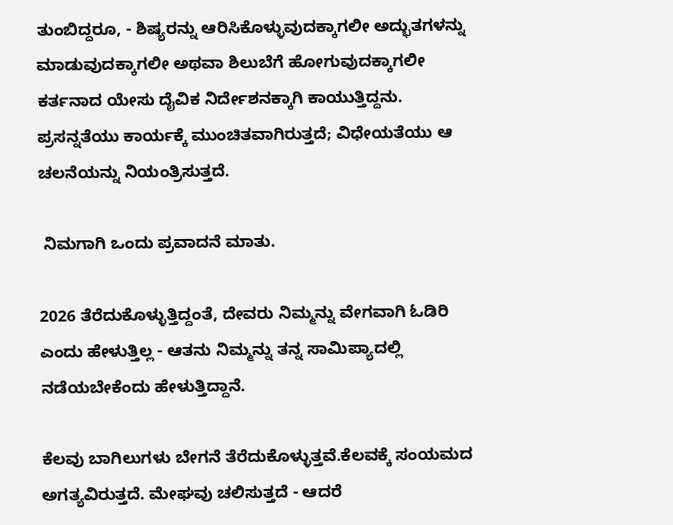ತುಂಬಿದ್ದರೂ, - ಶಿಷ್ಯರನ್ನು ಆರಿಸಿಕೊಳ್ಳುವುದಕ್ಕಾಗಲೀ ಅದ್ಭುತಗಳನ್ನು ಮಾಡುವುದಕ್ಕಾಗಲೀ ಅಥವಾ ಶಿಲುಬೆಗೆ ಹೋಗುವುದಕ್ಕಾಗಲೀ ಕರ್ತನಾದ ಯೇಸು ದೈವಿಕ ನಿರ್ದೇಶನಕ್ಕಾಗಿ ಕಾಯುತ್ತಿದ್ದನು. ಪ್ರಸನ್ನತೆಯು ಕಾರ್ಯಕ್ಕೆ ಮುಂಚಿತವಾಗಿರುತ್ತದೆ; ವಿಧೇಯತೆಯು ಆ ಚಲನೆಯನ್ನು ನಿಯಂತ್ರಿಸುತ್ತದೆ.

 ನಿಮಗಾಗಿ ಒಂದು ಪ್ರವಾದನೆ ಮಾತು.

2026 ತೆರೆದುಕೊಳ್ಳುತ್ತಿದ್ದಂತೆ, ದೇವರು ನಿಮ್ಮನ್ನು ವೇಗವಾಗಿ ಓಡಿರಿ ಎಂದು ಹೇಳುತ್ತಿಲ್ಲ - ಆತನು ನಿಮ್ಮನ್ನು ತನ್ನ ಸಾಮಿಪ್ಯಾದಲ್ಲಿ ನಡೆಯಬೇಕೆಂದು ಹೇಳುತ್ತಿದ್ದಾನೆ.

ಕೆಲವು ಬಾಗಿಲುಗಳು ಬೇಗನೆ ತೆರೆದುಕೊಳ್ಳುತ್ತವೆ.ಕೆಲವಕ್ಕೆ ಸಂಯಮದ ಅಗತ್ಯವಿರುತ್ತದೆ. ಮೇಘವು ಚಲಿಸುತ್ತದೆ - ಆದರೆ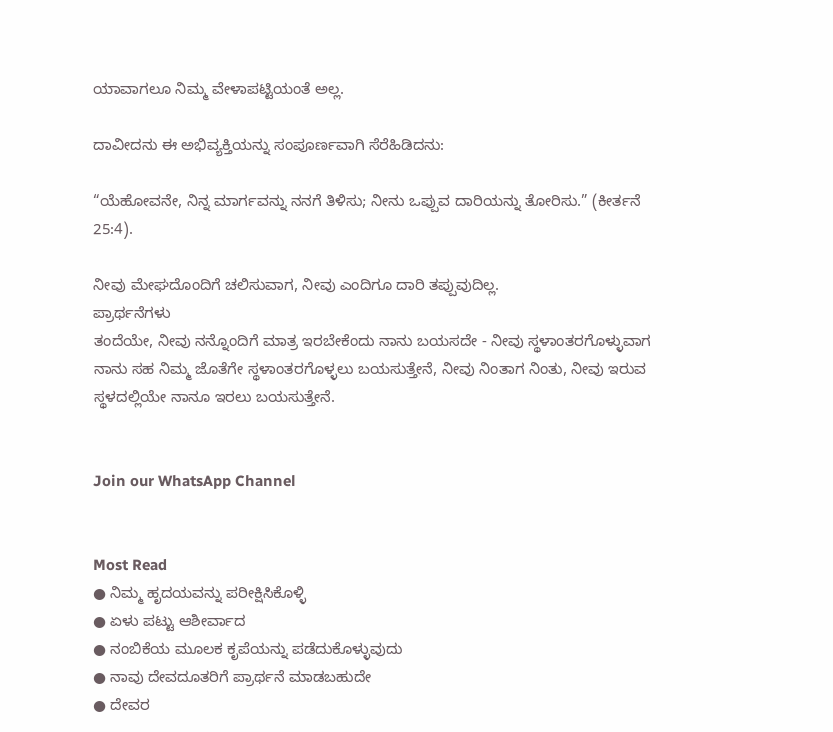ಯಾವಾಗಲೂ ನಿಮ್ಮ ವೇಳಾಪಟ್ಟಿಯಂತೆ ಅಲ್ಲ.

ದಾವೀದನು ಈ ಅಭಿವ್ಯಕ್ತಿಯನ್ನು ಸಂಪೂರ್ಣವಾಗಿ ಸೆರೆಹಿಡಿದನು:

“ಯೆಹೋವನೇ, ನಿನ್ನ ಮಾರ್ಗವನ್ನು ನನಗೆ ತಿಳಿಸು; ನೀನು ಒಪ್ಪುವ ದಾರಿಯನ್ನು ತೋರಿಸು.” (ಕೀರ್ತನೆ 25:4).

ನೀವು ಮೇಘದೊಂದಿಗೆ ಚಲಿಸುವಾಗ, ನೀವು ಎಂದಿಗೂ ದಾರಿ ತಪ್ಪುವುದಿಲ್ಲ.
ಪ್ರಾರ್ಥನೆಗಳು
ತಂದೆಯೇ, ನೀವು ನನ್ನೊಂದಿಗೆ ಮಾತ್ರ ಇರಬೇಕೆಂದು ನಾನು ಬಯಸದೇ - ನೀವು ಸ್ಥಳಾಂತರಗೊಳ್ಳುವಾಗ ನಾನು ಸಹ ನಿಮ್ಮ ಜೊತೆಗೇ ಸ್ಥಳಾಂತರಗೊಳ್ಳಲು ಬಯಸುತ್ತೇನೆ, ನೀವು ನಿಂತಾಗ ನಿಂತು, ನೀವು ಇರುವ ಸ್ಥಳದಲ್ಲಿಯೇ ನಾನೂ ಇರಲು ಬಯಸುತ್ತೇನೆ.


Join our WhatsApp Channel


Most Read
● ನಿಮ್ಮ ಹೃದಯವನ್ನು ಪರೀಕ್ಷಿಸಿಕೊಳ್ಳಿ
● ಏಳು ಪಟ್ಟು ಆಶೀರ್ವಾದ
● ನಂಬಿಕೆಯ ಮೂಲಕ ಕೃಪೆಯನ್ನು ಪಡೆದುಕೊಳ್ಳುವುದು
● ನಾವು ದೇವದೂತರಿಗೆ ಪ್ರಾರ್ಥನೆ ಮಾಡಬಹುದೇ
● ದೇವರ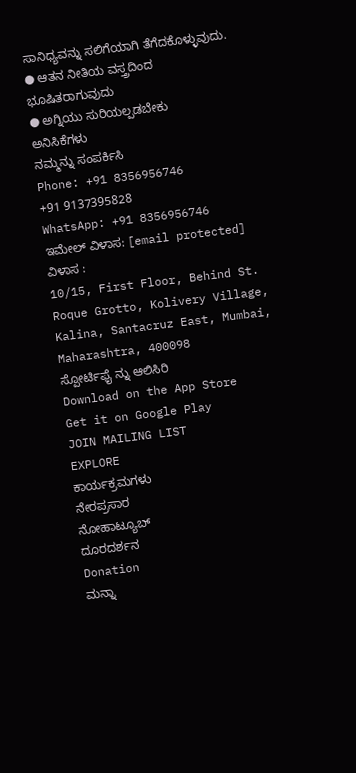ಸಾನಿಧ್ಯವನ್ನು ಸಲಿಗೆಯಾಗಿ ತೆಗೆದಕೊಳ್ಳುವುದು.
● ಆತನ ನೀತಿಯ ವಸ್ತ್ರದಿಂದ ಭೂಷಿತರಾಗುವುದು
● ಅಗ್ನಿಯು ಸುರಿಯಲ್ಪಡಬೇಕು
ಅನಿಸಿಕೆಗಳು
ನಮ್ಮನ್ನು ಸಂಪರ್ಕಿಸಿ
Phone: +91 8356956746
+91 9137395828
WhatsApp: +91 8356956746
ಇಮೇಲ್ ವಿಳಾಸ: [email protected]
ವಿಳಾಸ :
10/15, First Floor, Behind St. Roque Grotto, Kolivery Village, Kalina, Santacruz East, Mumbai, Maharashtra, 400098
ಸ್ಪೋರ್ಟಿಫೈ ನ್ನು ಆಲಿಸಿರಿ
Download on the App Store
Get it on Google Play
JOIN MAILING LIST
EXPLORE
ಕಾರ್ಯಕ್ರಮಗಳು
ನೇರಪ್ರಸಾರ
ನೋಹಾಟ್ಯೂಬ್
ದೂರದರ್ಶನ
Donation
ಮನ್ನಾ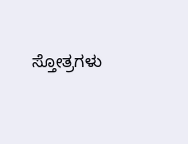ಸ್ತೋತ್ರಗಳು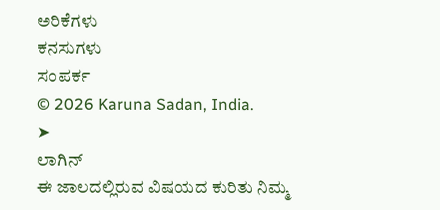ಅರಿಕೆಗಳು
ಕನಸುಗಳು
ಸಂಪರ್ಕ
© 2026 Karuna Sadan, India.
➤
ಲಾಗಿನ್
ಈ ಜಾಲದಲ್ಲಿರುವ ವಿಷಯದ ಕುರಿತು ನಿಮ್ಮ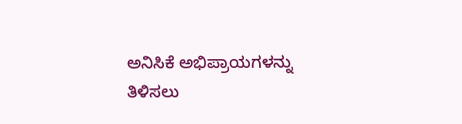ಅನಿಸಿಕೆ ಅಭಿಪ್ರಾಯಗಳನ್ನು ತಿಳಿಸಲು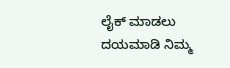ಲೈಕ್ ಮಾಡಲು ದಯಮಾಡಿ ನಿಮ್ಮ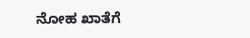ನೋಹ ಖಾತೆಗೆ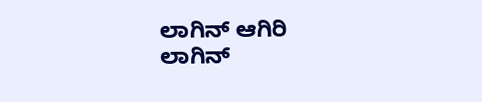ಲಾಗಿನ್ ಆಗಿರಿ
ಲಾಗಿನ್